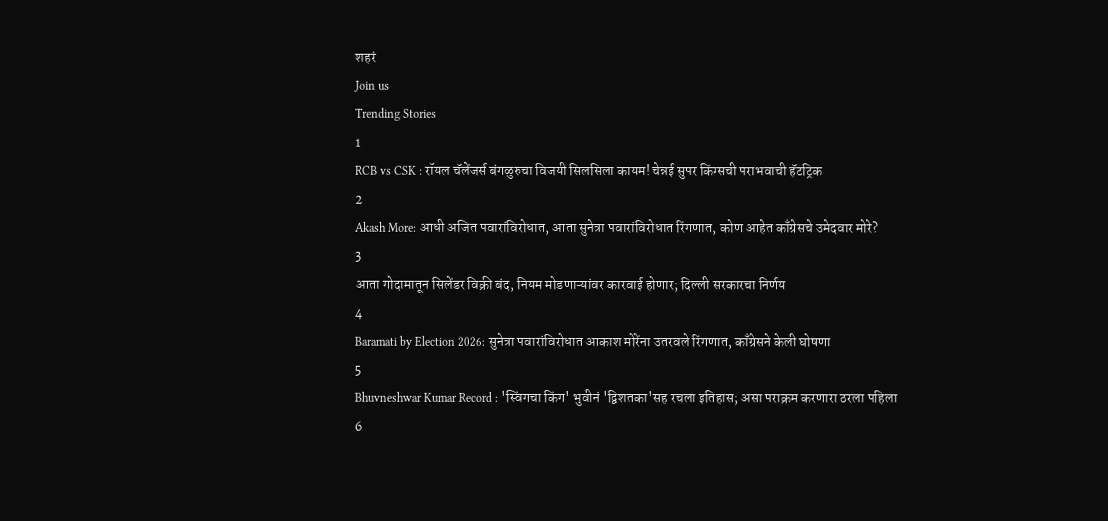शहरं
Join us
Trending Stories
1
RCB vs CSK : रॉयल चॅलेंजर्स बंगळुरुचा विजयी सिलसिला कायम! चेन्नई सुपर किंग्सची पराभवाची हॅटट्रिक
2
Akash More: आधी अजित पवारांविरोधात, आता सुनेत्रा पवारांविरोधात रिंगणात, कोण आहेत काँग्रेसचे उमेदवार मोरे?
3
आता गोदामातून सिलेंडर विक्री बंद, नियम मोडणाऱ्यांवर कारवाई होणार; दिल्ली सरकारचा निर्णय
4
Baramati by Election 2026: सुनेत्रा पवारांविरोधात आकाश मोरेंना उतरवले रिंगणात, काँग्रेसने केली घोषणा
5
Bhuvneshwar Kumar Record : 'स्विंगचा किंग' भुवीनं 'द्विशतका'सह रचला इतिहास; असा पराक्रम करणारा ठरला पहिला
6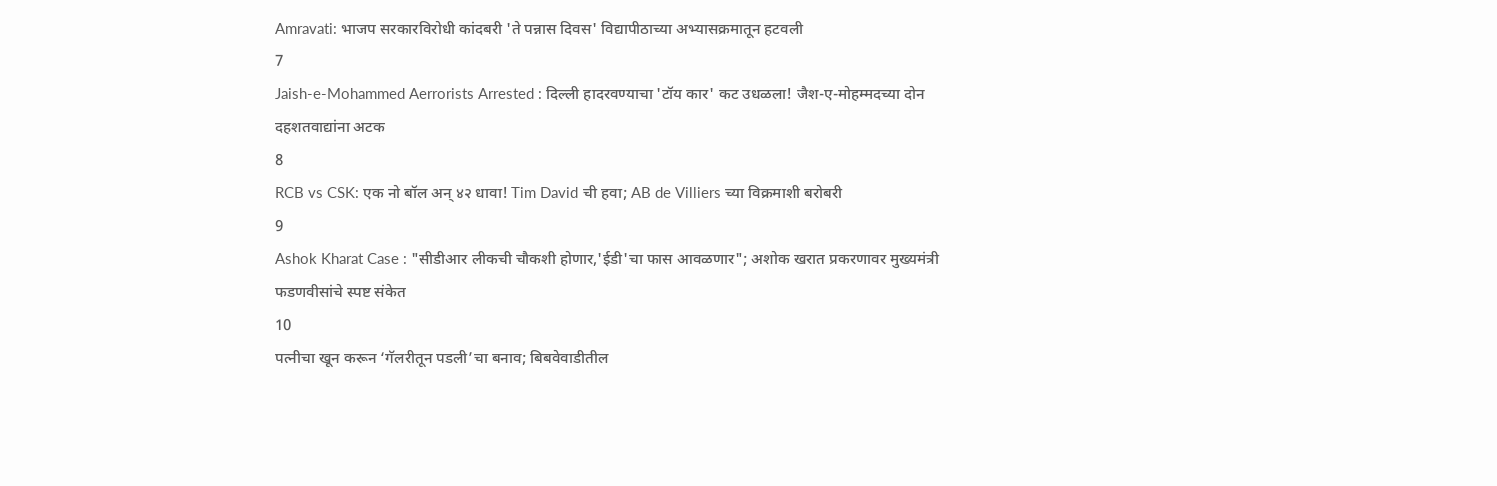Amravati: भाजप सरकारविरोधी कांदबरी 'ते पन्नास दिवस' विद्यापीठाच्या अभ्यासक्रमातून हटवली
7
Jaish-e-Mohammed Aerrorists Arrested : दिल्ली हादरवण्याचा 'टॉय कार' कट उधळला! जैश-ए-मोहम्मदच्या दोन दहशतवाद्यांना अटक
8
RCB vs CSK: एक नो बॉल अन् ४२ धावा! Tim David ची हवा; AB de Villiers च्या विक्रमाशी बरोबरी
9
Ashok Kharat Case : "सीडीआर लीकची चौकशी होणार,'ईडी'चा फास आवळणार"; अशोक खरात प्रकरणावर मुख्यमंत्री फडणवीसांचे स्पष्ट संकेत
10
पत्नीचा खून करून ‘गॅलरीतून पडली’चा बनाव; बिबवेवाडीतील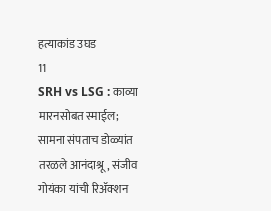हत्याकांड उघड
11
SRH vs LSG : काव्या मारनसोबत स्माईल; सामना संपताच डोळ्यांत तरळले आनंदाश्रू, संजीव गोयंका यांची रिॲक्शन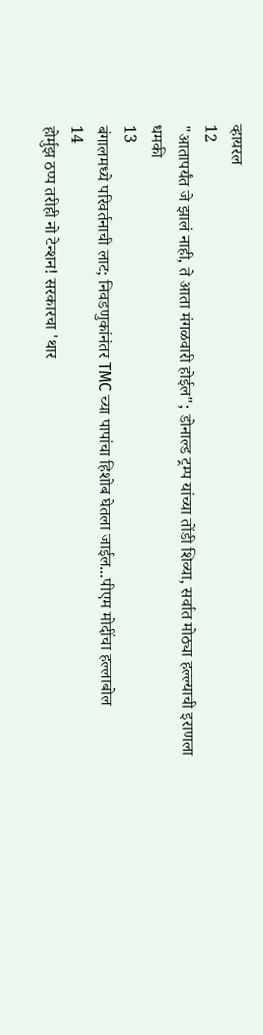व्हायरल
12
"आतापर्यंत जे झालं नाही, ते आता मंगळवारी होईल"; डोनाल्ड ट्रम्प यांच्या तोंडी शिव्या, सर्वात मोठ्या हल्ल्याची इराणला धमकी
13
बंगालमध्ये परिवर्तनाची लाट; निवडणुकांनंतर TMC च्या पापांचा हिशोब घेतला जाईल...पीएम मोदींचा हल्लाबोल
14
होर्मुझ ठप्प तरीही नो टेन्शन! सरकारचा 'थार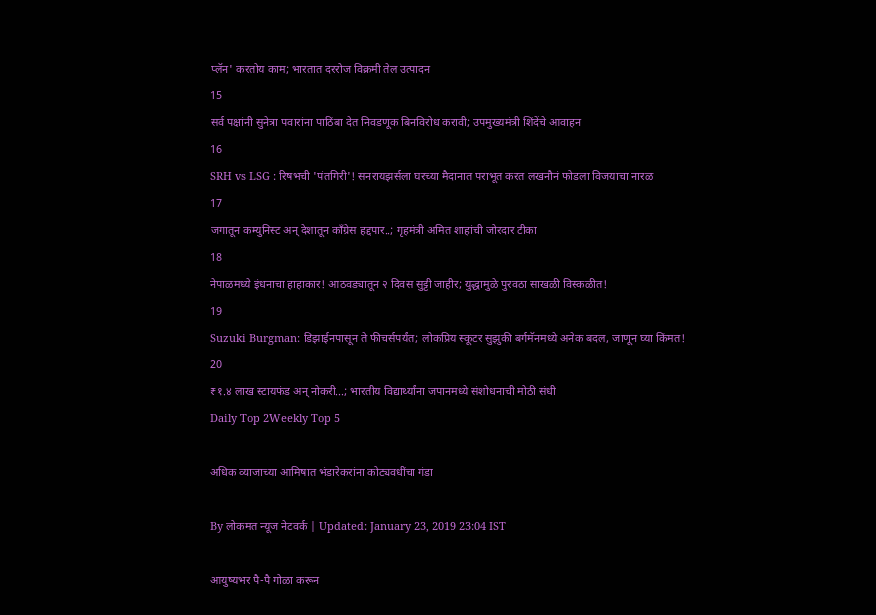प्लॅन' करतोय काम; भारतात दररोज विक्रमी तेल उत्पादन
15
सर्व पक्षांनी सुनेत्रा पवारांना पाठिंबा देत निवडणूक बिनविरोध करावी; उपमुख्यमंत्री शिंदेंचे आवाहन
16
SRH vs LSG : रिषभची 'पंतगिरी'! सनरायझर्सला घरच्या मैदानात पराभूत करत लखनौनं फोडला विजयाचा नारळ
17
जगातून कम्युनिस्ट अन् देशातून काँग्रेस हद्दपार..; गृहमंत्री अमित शाहांची जोरदार टीका
18
नेपाळमध्ये इंधनाचा हाहाकार! आठवड्यातून २ दिवस सुट्टी जाहीर; युद्धामुळे पुरवठा साखळी विस्कळीत!
19
Suzuki Burgman: डिझाईनपासून ते फीचर्सपर्यंत; लोकप्रिय स्कूटर सुझुकी बर्गमॅनमध्ये अनेक बदल, जाणून घ्या किंमत!
20
₹१.४ लाख स्टायफंड अन् नोकरी...; भारतीय विद्यार्थ्यांना जपानमध्ये संशोधनाची मोठी संधी
Daily Top 2Weekly Top 5

अधिक व्याजाच्या आमिषात भंडारेकरांना कोट्यवधींचा गंडा

By लोकमत न्यूज नेटवर्क | Updated: January 23, 2019 23:04 IST

आयुष्यभर पै-पै गोळा करून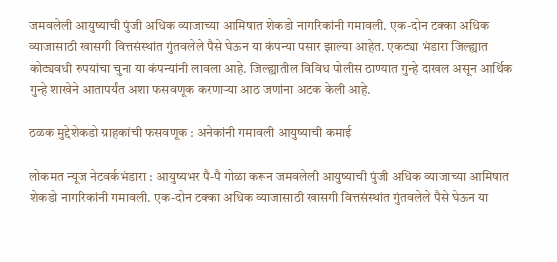जमवलेली आयुष्याची पुंजी अधिक व्याजाच्या आमिषात शेकडो नागरिकांनी गमावली. एक-दोन टक्का अधिक व्याजासाठी खासगी वित्तसंस्थांत गुंतवलेले पैसे घेऊन या कंपन्या पसार झाल्या आहेत. एकट्या भंडारा जिल्ह्यात कोट्यवधी रुपयांचा चुना या कंपन्यांनी लावला आहे. जिल्ह्यातील विविध पोलीस ठाण्यात गुन्हे दाखल असून आर्थिक गुन्हे शाखेने आतापर्यंत अशा फसवणूक करणाऱ्या आठ जणांना अटक केली आहे.

ठळक मुद्देशेकडो ग्राहकांची फसवणूक : अनेकांनी गमावली आयुष्याची कमाई

लोकमत न्यूज नेटवर्कभंडारा : आयुष्यभर पै-पै गोळा करून जमवलेली आयुष्याची पुंजी अधिक व्याजाच्या आमिषात शेकडो नागरिकांनी गमावली. एक-दोन टक्का अधिक व्याजासाठी खासगी वित्तसंस्थांत गुंतवलेले पैसे घेऊन या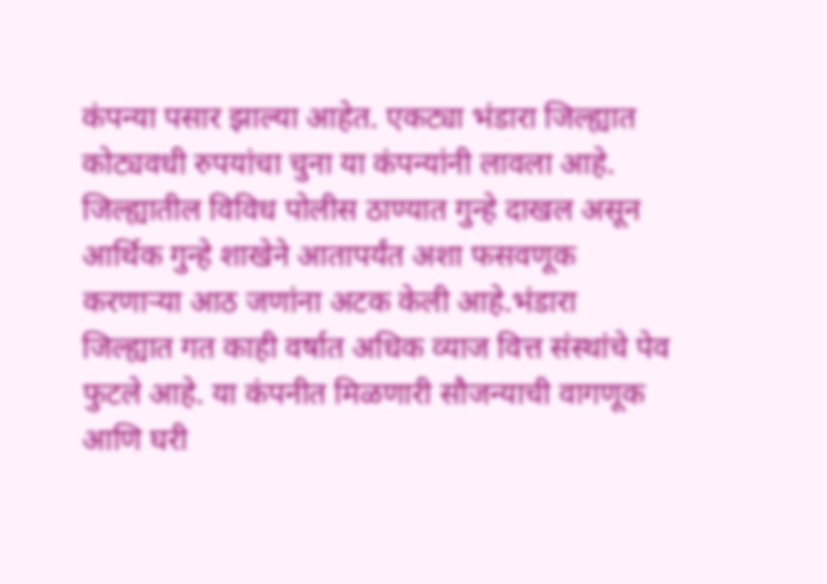कंपन्या पसार झाल्या आहेत. एकट्या भंडारा जिल्ह्यात कोट्यवधी रुपयांचा चुना या कंपन्यांनी लावला आहे. जिल्ह्यातील विविध पोलीस ठाण्यात गुन्हे दाखल असून आर्थिक गुन्हे शाखेने आतापर्यंत अशा फसवणूक करणाऱ्या आठ जणांना अटक केली आहे.भंडारा जिल्ह्यात गत काही वर्षात अधिक व्याज वित्त संस्थांचे पेव फुटले आहे. या कंपनीत मिळणारी सौजन्याची वागणूक आणि घरी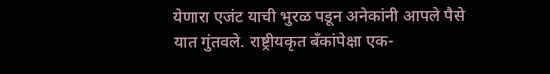येणारा एजंट याची भुरळ पडून अनेकांनी आपले पैसे यात गुंतवले. राष्ट्रीयकृत बँकांपेक्षा एक-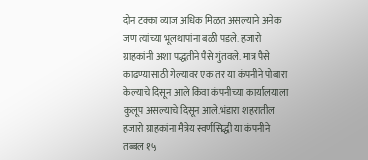दोन टक्का व्याज अधिक मिळत असल्याने अनेक जण त्यांच्या भूलथापांना बळी पडले. हजारो ग्राहकांनी अशा पद्धतीने पैसे गुंतवले. मात्र पैसे काढण्यासाठी गेल्यावर एक तर या कंपनीने पोबारा केल्याचे दिसून आले किंवा कंपनीच्या कार्यालयाला कुलूप असल्याचे दिसून आले.भंडारा शहरातील हजारो ग्राहकांना मैत्रेय स्वर्णसिद्धी या कंपनीने तब्बल १५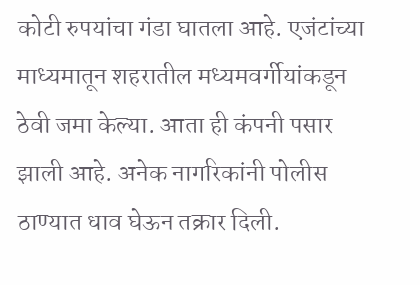कोटी रुपयांचा गंडा घातला आहे. एजंटांच्या माध्यमातून शहरातील मध्यमवर्गीयांकडून ठेवी जमा केल्या. आता ही कंपनी पसार झाली आहे. अनेक नागरिकांनी पोलीस ठाण्यात धाव घेऊन तक्रार दिली.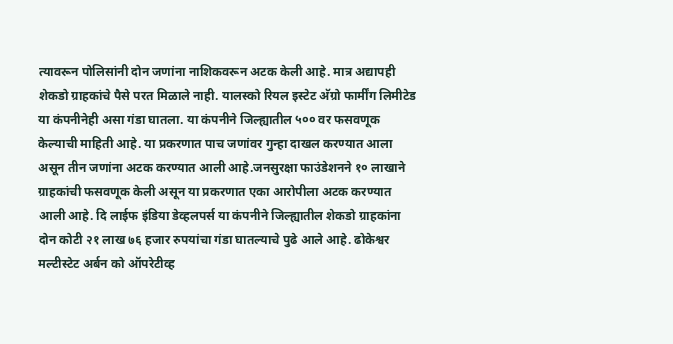त्यावरून पोलिसांनी दोन जणांना नाशिकवरून अटक केली आहे. मात्र अद्यापही शेकडो ग्राहकांचे पैसे परत मिळाले नाही. यालस्को रियल इस्टेट अ‍ॅग्रो फार्मींग लिमीटेड या कंपनीनेही असा गंडा घातला. या कंपनीने जिल्ह्यातील ५०० वर फसवणूक केल्याची माहिती आहे. या प्रकरणात पाच जणांवर गुन्हा दाखल करण्यात आला असून तीन जणांना अटक करण्यात आली आहे.जनसुरक्षा फाउंडेशनने १० लाखाने ग्राहकांची फसवणूक केली असून या प्रकरणात एका आरोपीला अटक करण्यात आली आहे. दि लाईफ इंडिया डेव्हलपर्स या कंपनीने जिल्ह्यातील शेकडो ग्राहकांना दोन कोटी २१ लाख ७६ हजार रुपयांचा गंडा घातल्याचे पुढे आले आहे. ढोकेश्वर मल्टीस्टेट अर्बन को ऑपरेटीव्ह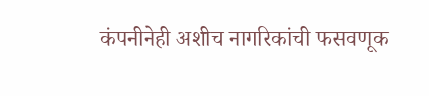कंपनीनेही अशीच नागरिकांची फसवणूक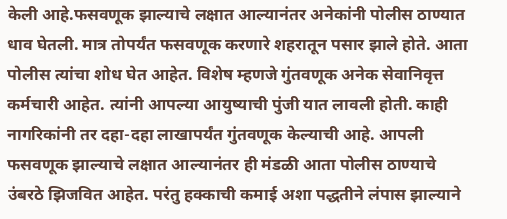केली आहे.फसवणूक झाल्याचे लक्षात आल्यानंतर अनेकांनी पोलीस ठाण्यात धाव घेतली. मात्र तोपर्यंत फसवणूक करणारे शहरातून पसार झाले होते. आता पोलीस त्यांचा शोध घेत आहेत. विशेष म्हणजे गुंतवणूक अनेक सेवानिवृत्त कर्मचारी आहेत. त्यांनी आपल्या आयुष्याची पुंजी यात लावली होती. काही नागरिकांनी तर दहा-दहा लाखापर्यंत गुंतवणूक केल्याची आहे. आपली फसवणूक झाल्याचे लक्षात आल्यानंतर ही मंडळी आता पोलीस ठाण्याचे उंबरठे झिजवित आहेत. परंतु हक्काची कमाई अशा पद्धतीने लंपास झाल्याने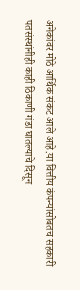अनेकांवर मोठे आर्थिक संकट आले आहे.या वित्तीय कंपन्यांसोबतच सहकारी पतसंस्थांनीही काही ठिकाणी गंडा घातल्याचे दिसून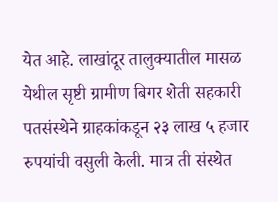येत आहे. लाखांदूर तालुक्यातील मासळ येथील सृष्टी ग्रामीण बिगर शेती सहकारी पतसंस्थेने ग्राहकांकडून २३ लाख ५ हजार रुपयांची वसुली केली. मात्र ती संस्थेत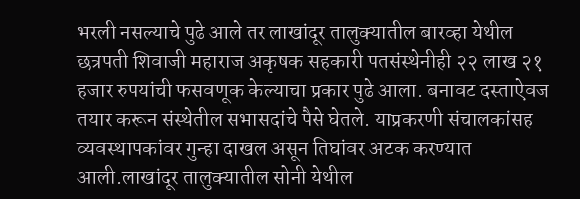भरली नसल्याचे पुढे आले तर लाखांदूर तालुक्यातील बारव्हा येथील छत्रपती शिवाजी महाराज अकृषक सहकारी पतसंस्थेनीही २२ लाख २१ हजार रुपयांची फसवणूक केल्याचा प्रकार पुढे आला. बनावट दस्ताऐवज तयार करून संस्थेतील सभासदांचे पैसे घेतले. याप्रकरणी संचालकांसह व्यवस्थापकांवर गुन्हा दाखल असून तिघांवर अटक करण्यात आली.लाखांदूर तालुक्यातील सोनी येथील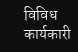विविध कार्यकारी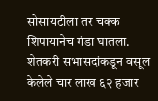सोसायटीला तर चक्क शिपायानेच गंडा घातला. शेतकरी सभासदांकडून वसूल केलेले चार लाख ६२ हजार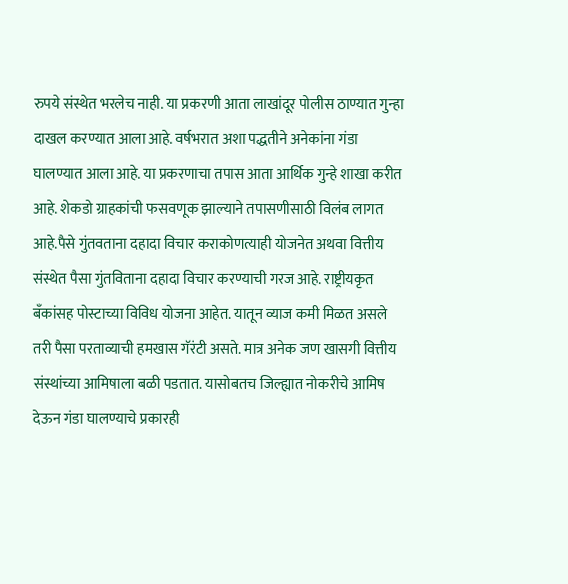रुपये संस्थेत भरलेच नाही. या प्रकरणी आता लाखांदूर पोलीस ठाण्यात गुन्हा दाखल करण्यात आला आहे. वर्षभरात अशा पद्धतीने अनेकांना गंडा घालण्यात आला आहे. या प्रकरणाचा तपास आता आर्थिक गुन्हे शाखा करीत आहे. शेकडो ग्राहकांची फसवणूक झाल्याने तपासणीसाठी विलंब लागत आहे.पैसे गुंतवताना दहादा विचार कराकोणत्याही योजनेत अथवा वित्तीय संस्थेत पैसा गुंतविताना दहादा विचार करण्याची गरज आहे. राष्ट्रीयकृत बँकांसह पोस्टाच्या विविध योजना आहेत. यातून व्याज कमी मिळत असले तरी पैसा परताव्याची हमखास गॅरंटी असते. मात्र अनेक जण खासगी वित्तीय संस्थांच्या आमिषाला बळी पडतात. यासोबतच जिल्ह्यात नोकरीचे आमिष देऊन गंडा घालण्याचे प्रकारही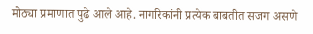मोठ्या प्रमाणात पुढे आले आहे. नागरिकांनी प्रत्येक बाबतीत सजग असणे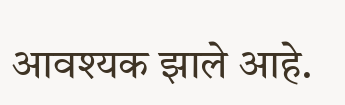आवश्यक झाले आहे.